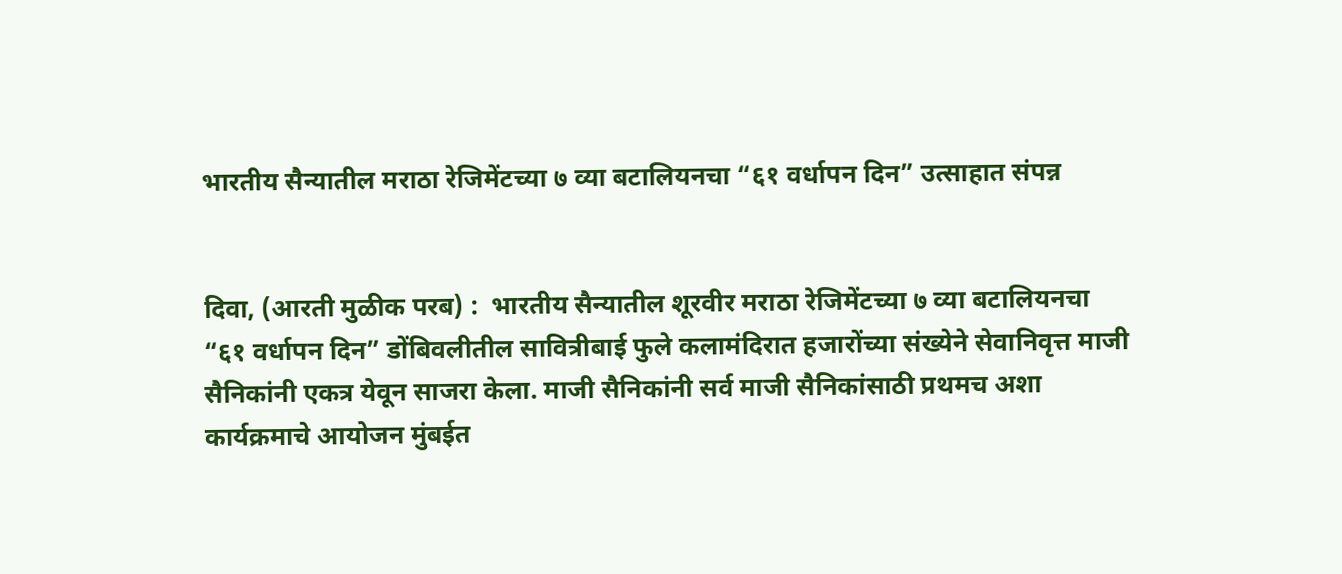भारतीय सैन्यातील मराठा रेजिमेंटच्या ७ व्या बटालियनचा “६१ वर्धापन दिन” उत्साहात संपन्न


दिवा, (आरती मुळीक परब) :  भारतीय सैन्यातील शूरवीर मराठा रेजिमेंटच्या ७ व्या बटालियनचा “६१ वर्धापन दिन” डोंबिवलीतील सावित्रीबाई फुले कलामंदिरात हजारोंच्या संख्येने सेवानिवृत्त माजी सैनिकांनी एकत्र येवून साजरा केला. माजी सैनिकांनी सर्व माजी सैनिकांसाठी प्रथमच अशा कार्यक्रमाचे आयोजन मुंबईत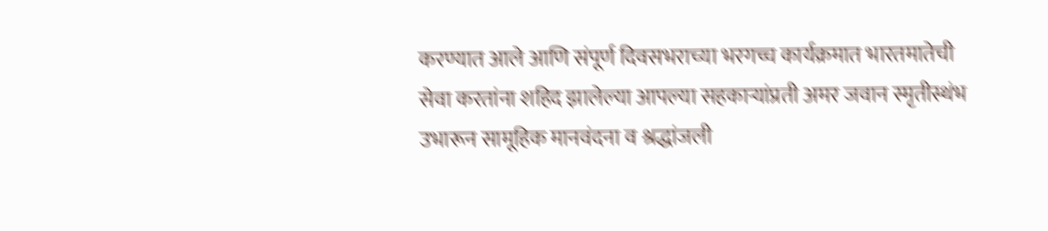करण्यात आले आणि संपूर्ण दिवसभराच्या भरगच्च कार्यक्रमात भारतमातेची सेवा करतांना शहिद झालेल्या आपल्या सहकाऱ्यांप्रती अमर जवान स्मृतीस्थंभ उभारून सामूहिक मानवंदना व श्रद्धांजली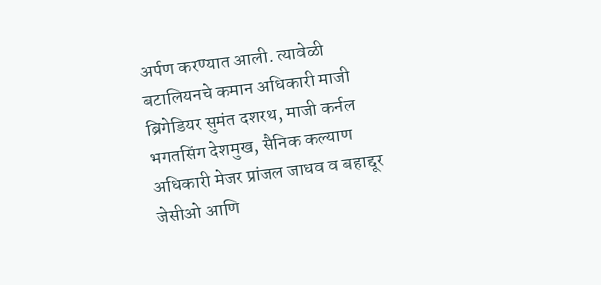अर्पण करण्यात आली. त्यावेळी बटालियनचे कमान अधिकारी माजी ब्रिगेडियर सुमंत दशरथ, माजी कर्नल भगतसिंग देशमुख, सैनिक कल्याण अधिकारी मेजर प्रांजल जाधव व बहाद्दूर जेसीओ आणि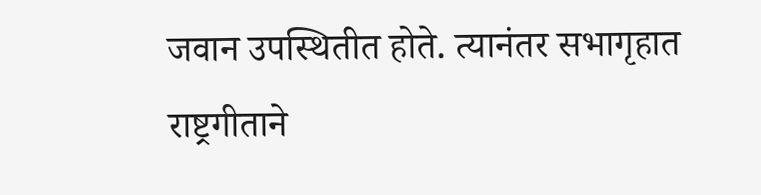जवान उपस्थितीत होते. त्यानंतर सभागृहात राष्ट्रगीताने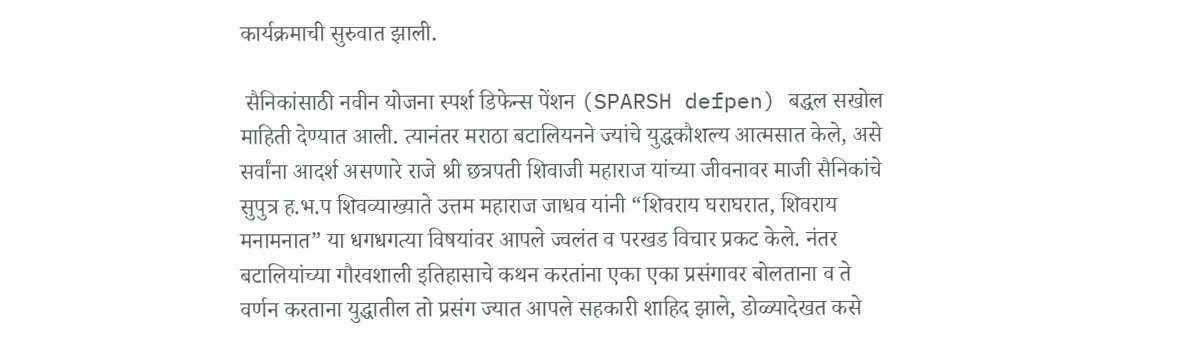कार्यक्रमाची सुरुवात झाली.

 सैनिकांसाठी नवीन योजना स्पर्श डिफेन्स पेंशन (SPARSH defpen) बद्धल सखोल माहिती देण्यात आली. त्यानंतर मराठा बटालियनने ज्यांचे युद्धकौशल्य आत्मसात केले, असे सर्वांना आदर्श असणारे राजे श्री छत्रपती शिवाजी महाराज यांच्या जीवनावर माजी सैनिकांचे सुपुत्र ह.भ.प शिवव्याख्याते उत्तम महाराज जाधव यांनी “शिवराय घराघरात, शिवराय मनामनात” या धगधगत्या विषयांवर आपले ज्वलंत व परखड विचार प्रकट केले. नंतर बटालियांच्या गौरवशाली इतिहासाचे कथन करतांना एका एका प्रसंगावर बोलताना व ते वर्णन करताना युद्धातील तो प्रसंग ज्यात आपले सहकारी शाहिद झाले, डोळ्यादेखत कसे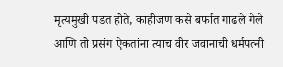मृत्यमुखी पडत होते, काहीजण कसे बर्फात गाढले गेले आणि तो प्रसंग ऐकतांना त्याच वीर जवानाची धर्मपत्नी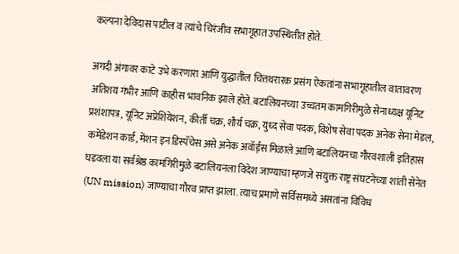कल्पना देविदास पाटील व त्यांचे चिरंजीव सभागृहात उपस्थितीत होते.

अगदी अंगावर काटे उभे करणारा आणि युद्धातील चित्तथरारक प्रसंग ऐकतांना सभागृहातील वातावरण अतिशय गंभीर आणि काहीस भावनिक झाले होते. बटालियनच्या उच्चतम कामगिरीमुळे सेनाध्यक्ष यूनिट प्रशंशापत्र, यूनिट अप्रेशियेशन, कीर्ती चक्र, शौर्य चक्र, युध्द सेवा पदक, विशेष सेवा पदक अनेक सेना मेडल, कमेंडेशन कार्ड, मेंशन इन डिस्पॅचेस असे अनेक अवॉर्ड्स मिळाले आणि बटालियनचा गौरवशाली इतिहास घडवला या सर्वश्रेष्ठ कामगिरीमुळे बटालियनला विदेश जाण्याचा म्हणजे संयुक्त राष्ट्र संघटनेच्या शांती सेनेत (UN mission) जाण्याचा गौरव प्राप्त झाला. त्याच प्रमाणे सर्विसमध्ये असतांना विविध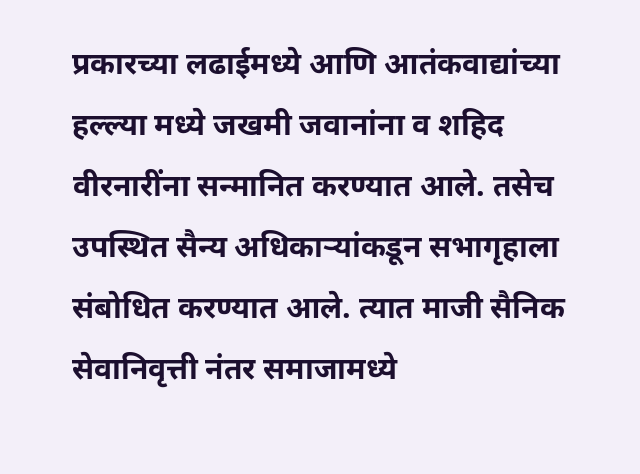प्रकारच्या लढाईमध्ये आणि आतंकवाद्यांच्या हल्ल्या मध्ये जखमी जवानांना व शहिद वीरनारींना सन्मानित करण्यात आले. तसेच उपस्थित सैन्य अधिकाऱ्यांकडून सभागृहाला संबोधित करण्यात आले. त्यात माजी सैनिक सेवानिवृत्ती नंतर समाजामध्ये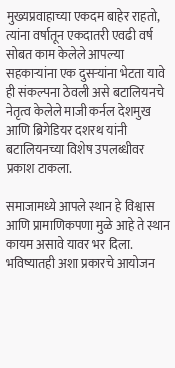मुख्यप्रवाहाच्या एकदम बाहेर राहतो, त्यांना वर्षातून एकदातरी एवढी वर्ष सोबत काम केलेले आपल्या सहकाऱ्यांना एक दुसऱ्यांना भेटता यावे ही संकल्पना ठेवली असे बटालियनचे नेतृत्व केलेले माजी कर्नल देशमुख आणि ब्रिगेडियर दशरथ यांनी बटालियनच्या विशेष उपलब्धीवर प्रकाश टाकला.

समाजामध्ये आपले स्थान हे विश्वास आणि प्रामाणिकपणा मुळे आहे ते स्थान कायम असावे यावर भर दिला. भविष्यातही अशा प्रकारचे आयोजन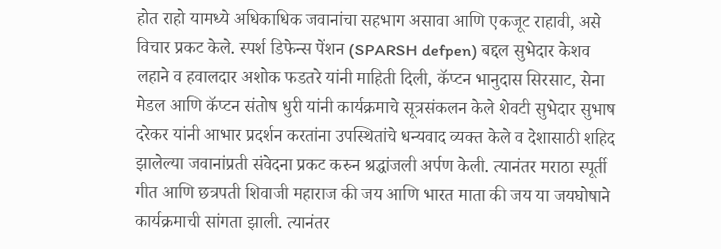होत राहो यामध्ये अधिकाधिक जवानांचा सहभाग असावा आणि एकजूट राहावी, असे विचार प्रकट केले. स्पर्श डिफेन्स पेंशन (SPARSH defpen) बद्दल सुभेदार केशव लहाने व हवालदार अशोक फडतरे यांनी माहिती दिली, कॅप्टन भानुदास सिरसाट, सेना मेडल आणि कॅप्टन संतोष धुरी यांनी कार्यक्रमाचे सूत्रसंकलन केले शेवटी सुभेदार सुभाष दरेकर यांनी आभार प्रदर्शन करतांना उपस्थितांचे धन्यवाद व्यक्त केले व देशासाठी शहिद झालेल्या जवानांप्रती संवेदना प्रकट करुन श्रद्धांजली अर्पण केली. त्यानंतर मराठा स्पूर्ती गीत आणि छत्रपती शिवाजी महाराज की जय आणि भारत माता की जय या जयघोषाने कार्यक्रमाची सांगता झाली. त्यानंतर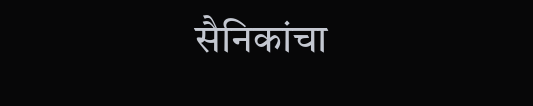सैनिकांचा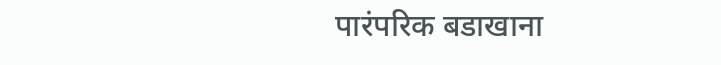पारंपरिक बडाखाना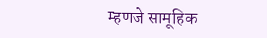म्हणजे सामूहिक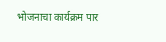भोजनाचा कार्यक्रम पार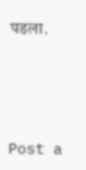पडला.




Post a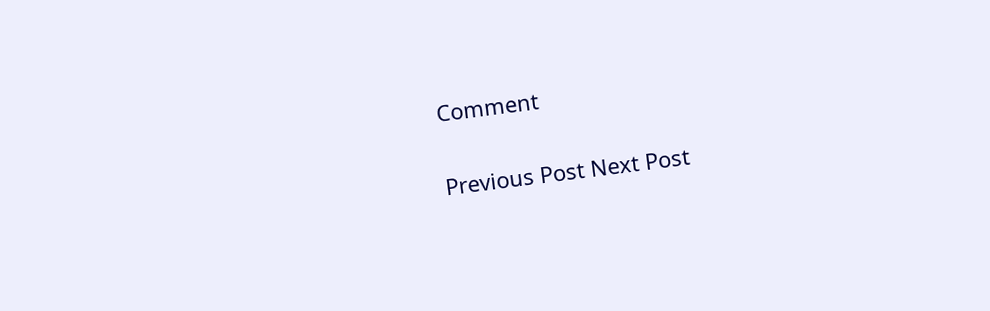Comment

Previous Post Next Post